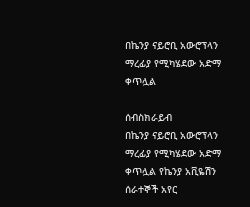በኬንያ ናይሮቢ አውሮፕላን ማረፊያ የሚካሄደው አድማ ቀጥሏል

ሰብስክራይብ
በኬንያ ናይሮቢ አውሮፕላን ማረፊያ የሚካሄደው አድማ ቀጥሏል የኬንያ አቪዬሽን ሰራተኞች አየር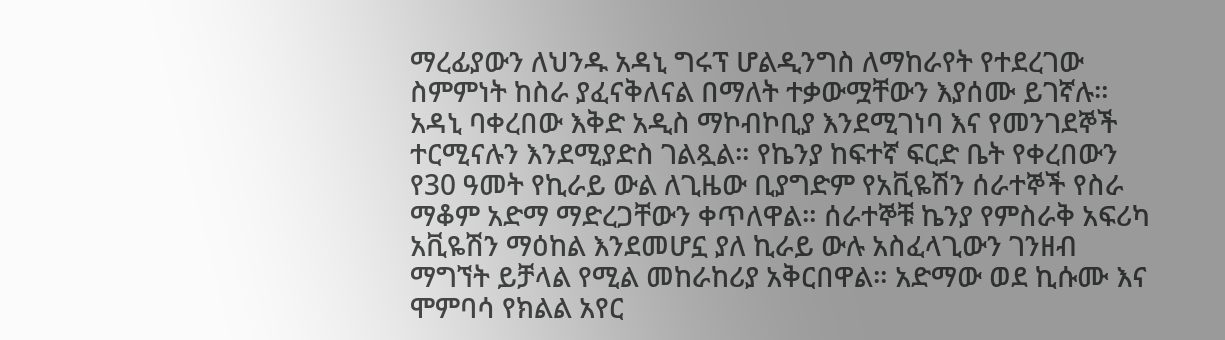ማረፊያውን ለህንዱ አዳኒ ግሩፕ ሆልዲንግስ ለማከራየት የተደረገው ስምምነት ከስራ ያፈናቅለናል በማለት ተቃውሟቸውን እያሰሙ ይገኛሉ። አዳኒ ባቀረበው እቅድ አዲስ ማኮብኮቢያ እንደሚገነባ እና የመንገደኞች ተርሚናሉን እንደሚያድስ ገልጿል። የኬንያ ከፍተኛ ፍርድ ቤት የቀረበውን የ30 ዓመት የኪራይ ውል ለጊዜው ቢያግድም የአቪዬሽን ሰራተኞች የስራ ማቆም አድማ ማድረጋቸውን ቀጥለዋል። ሰራተኞቹ ኬንያ የምስራቅ አፍሪካ አቪዬሽን ማዕከል እንደመሆኗ ያለ ኪራይ ውሉ አስፈላጊውን ገንዘብ ማግኘት ይቻላል የሚል መከራከሪያ አቅርበዋል። አድማው ወደ ኪሱሙ እና ሞምባሳ የክልል አየር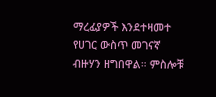ማረፊያዎች እንደተዛመተ የሀገር ውስጥ መገናኛ ብዙሃን ዘግበዋል። ምስሎቹ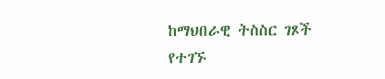ከማህበራዊ ትስስር ገጾች የተገኙ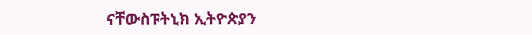ናቸውስፑትኒክ ኢትዮጵያን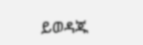ይወዳጁ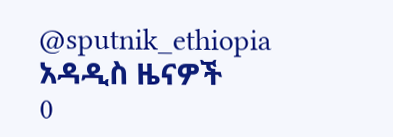@sputnik_ethiopia
አዳዲስ ዜናዎች
0